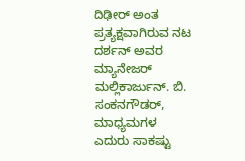ದಿಢೀರ್ ಅಂತ ಪ್ರತ್ಯಕ್ಷವಾಗಿರುವ ನಟ ದರ್ಶನ್ ಅವರ ಮ್ಯಾನೇಜರ್ ಮಲ್ಲಿಕಾರ್ಜುನ್. ಬಿ. ಸಂಕನಗೌಡರ್, ಮಾಧ್ಯಮಗಳ ಎದುರು ಸಾಕಷ್ಟು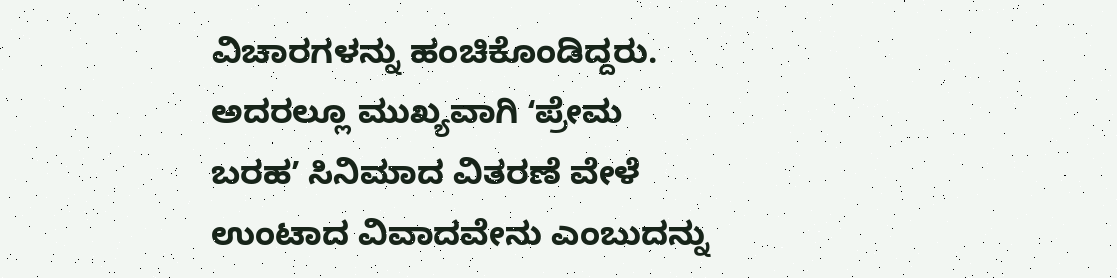ವಿಚಾರಗಳನ್ನು ಹಂಚಿಕೊಂಡಿದ್ದರು. ಅದರಲ್ಲೂ ಮುಖ್ಯವಾಗಿ ʻಪ್ರೇಮ ಬರಹʼ ಸಿನಿಮಾದ ವಿತರಣೆ ವೇಳೆ ಉಂಟಾದ ವಿವಾದವೇನು ಎಂಬುದನ್ನು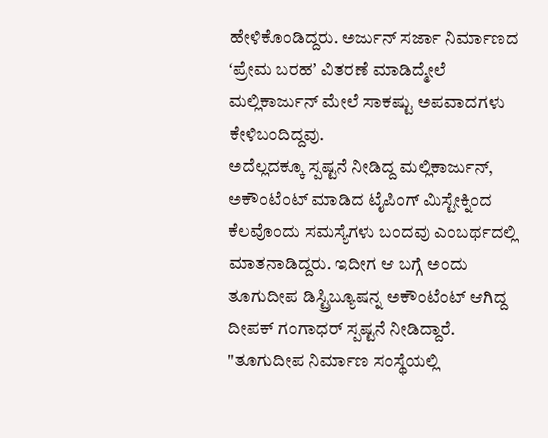ಹೇಳಿಕೊಂಡಿದ್ದರು. ಅರ್ಜುನ್ ಸರ್ಜಾ ನಿರ್ಮಾಣದ ʻಪ್ರೇಮ ಬರಹʼ ವಿತರಣೆ ಮಾಡಿದ್ಮೇಲೆ ಮಲ್ಲಿಕಾರ್ಜುನ್ ಮೇಲೆ ಸಾಕಷ್ಟು ಅಪವಾದಗಳು ಕೇಳಿಬಂದಿದ್ದವು.
ಅದೆಲ್ಲದಕ್ಕೂ ಸ್ಪಷ್ಟನೆ ನೀಡಿದ್ದ ಮಲ್ಲಿಕಾರ್ಜುನ್, ಅಕೌಂಟೆಂಟ್ ಮಾಡಿದ ಟೈಪಿಂಗ್ ಮಿಸ್ಟೇಕ್ನಿಂದ ಕೆಲವೊಂದು ಸಮಸ್ಯೆಗಳು ಬಂದವು ಎಂಬರ್ಥದಲ್ಲಿ ಮಾತನಾಡಿದ್ದರು. ಇದೀಗ ಆ ಬಗ್ಗೆ ಅಂದು ತೂಗುದೀಪ ಡಿಸ್ಟ್ರಿಬ್ಯೂಷನ್ನ ಅಕೌಂಟೆಂಟ್ ಆಗಿದ್ದ ದೀಪಕ್ ಗಂಗಾಧರ್ ಸ್ಪಷ್ಟನೆ ನೀಡಿದ್ದಾರೆ.
"ತೂಗುದೀಪ ನಿರ್ಮಾಣ ಸಂಸ್ಥೆಯಲ್ಲಿ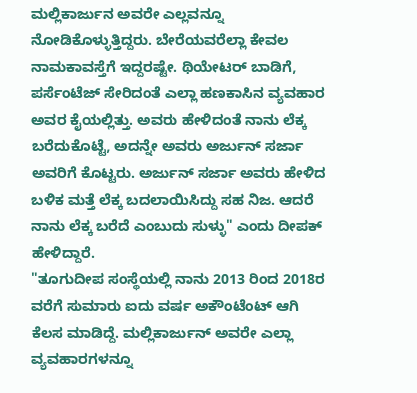ಮಲ್ಲಿಕಾರ್ಜುನ ಅವರೇ ಎಲ್ಲವನ್ನೂ ನೋಡಿಕೊಳ್ಳುತ್ತಿದ್ದರು. ಬೇರೆಯವರೆಲ್ಲಾ ಕೇವಲ ನಾಮಕಾವಸ್ತೆಗೆ ಇದ್ದರಷ್ಟೇ. ಥಿಯೇಟರ್ ಬಾಡಿಗೆ, ಪರ್ಸೆಂಟೆಜ್ ಸೇರಿದಂತೆ ಎಲ್ಲಾ ಹಣಕಾಸಿನ ವ್ಯವಹಾರ ಅವರ ಕೈಯಲ್ಲಿತ್ತು. ಅವರು ಹೇಳಿದಂತೆ ನಾನು ಲೆಕ್ಕ ಬರೆದುಕೊಟ್ಟೆ, ಅದನ್ನೇ ಅವರು ಅರ್ಜುನ್ ಸರ್ಜಾ ಅವರಿಗೆ ಕೊಟ್ಟರು. ಅರ್ಜುನ್ ಸರ್ಜಾ ಅವರು ಹೇಳಿದ ಬಳಿಕ ಮತ್ತೆ ಲೆಕ್ಕ ಬದಲಾಯಿಸಿದ್ದು ಸಹ ನಿಜ. ಆದರೆ ನಾನು ಲೆಕ್ಕ ಬರೆದೆ ಎಂಬುದು ಸುಳ್ಳು" ಎಂದು ದೀಪಕ್ ಹೇಳಿದ್ದಾರೆ.
"ತೂಗುದೀಪ ಸಂಸ್ಥೆಯಲ್ಲಿ ನಾನು 2013 ರಿಂದ 2018ರ ವರೆಗೆ ಸುಮಾರು ಐದು ವರ್ಷ ಅಕೌಂಟೆಂಟ್ ಆಗಿ ಕೆಲಸ ಮಾಡಿದ್ದೆ. ಮಲ್ಲಿಕಾರ್ಜುನ್ ಅವರೇ ಎಲ್ಲಾ ವ್ಯವಹಾರಗಳನ್ನೂ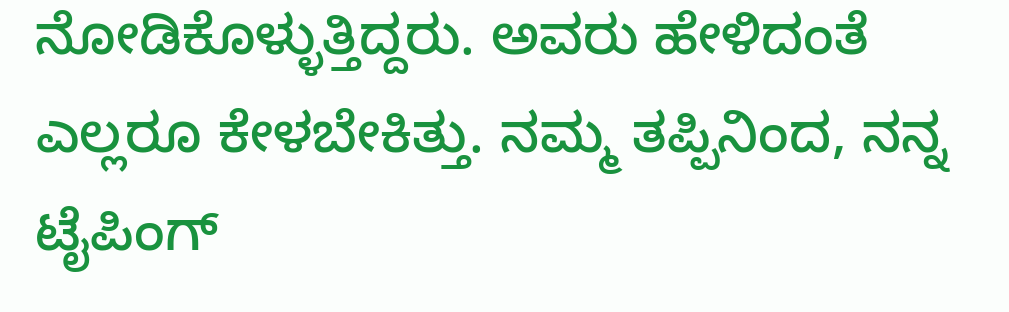ನೋಡಿಕೊಳ್ಳುತ್ತಿದ್ದರು. ಅವರು ಹೇಳಿದಂತೆ ಎಲ್ಲರೂ ಕೇಳಬೇಕಿತ್ತು. ನಮ್ಮ ತಪ್ಪಿನಿಂದ, ನನ್ನ ಟೈಪಿಂಗ್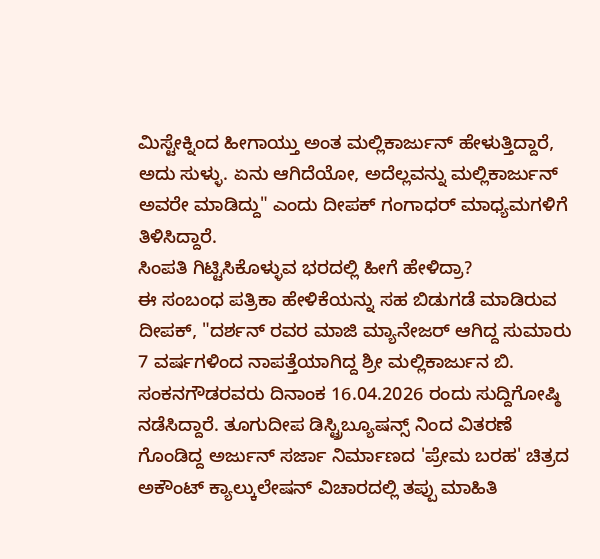ಮಿಸ್ಟೇಕ್ನಿಂದ ಹೀಗಾಯ್ತು ಅಂತ ಮಲ್ಲಿಕಾರ್ಜುನ್ ಹೇಳುತ್ತಿದ್ದಾರೆ, ಅದು ಸುಳ್ಳು. ಏನು ಆಗಿದೆಯೋ, ಅದೆಲ್ಲವನ್ನು ಮಲ್ಲಿಕಾರ್ಜುನ್ ಅವರೇ ಮಾಡಿದ್ದು" ಎಂದು ದೀಪಕ್ ಗಂಗಾಧರ್ ಮಾಧ್ಯಮಗಳಿಗೆ ತಿಳಿಸಿದ್ದಾರೆ.
ಸಿಂಪತಿ ಗಿಟ್ಟಿಸಿಕೊಳ್ಳುವ ಭರದಲ್ಲಿ ಹೀಗೆ ಹೇಳಿದ್ರಾ?
ಈ ಸಂಬಂಧ ಪತ್ರಿಕಾ ಹೇಳಿಕೆಯನ್ನು ಸಹ ಬಿಡುಗಡೆ ಮಾಡಿರುವ ದೀಪಕ್, "ದರ್ಶನ್ ರವರ ಮಾಜಿ ಮ್ಯಾನೇಜರ್ ಆಗಿದ್ದ ಸುಮಾರು 7 ವರ್ಷಗಳಿಂದ ನಾಪತ್ತೆಯಾಗಿದ್ದ ಶ್ರೀ ಮಲ್ಲಿಕಾರ್ಜುನ ಬಿ. ಸಂಕನಗೌಡರವರು ದಿನಾಂಕ 16.04.2026 ರಂದು ಸುದ್ದಿಗೋಷ್ಠಿ ನಡೆಸಿದ್ದಾರೆ. ತೂಗುದೀಪ ಡಿಸ್ಟ್ರಿಬ್ಯೂಷನ್ಸ್ ನಿಂದ ವಿತರಣೆ ಗೊಂಡಿದ್ದ ಅರ್ಜುನ್ ಸರ್ಜಾ ನಿರ್ಮಾಣದ 'ಪ್ರೇಮ ಬರಹ' ಚಿತ್ರದ ಅಕೌಂಟ್ ಕ್ಯಾಲ್ಕುಲೇಷನ್ ವಿಚಾರದಲ್ಲಿ ತಪ್ಪು ಮಾಹಿತಿ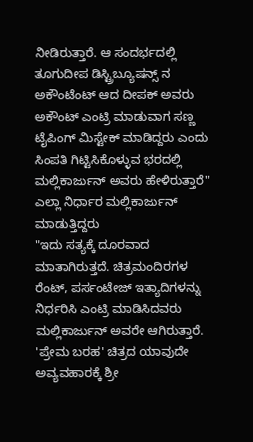ನೀಡಿರುತ್ತಾರೆ. ಆ ಸಂದರ್ಭದಲ್ಲಿ ತೂಗುದೀಪ ಡಿಸ್ಟ್ರಿಬ್ಯೂಷನ್ಸ್ ನ ಅಕೌಂಟೆಂಟ್ ಆದ ದೀಪಕ್ ಅವರು ಅಕೌಂಟ್ ಎಂಟ್ರಿ ಮಾಡುವಾಗ ಸಣ್ಣ ಟೈಪಿಂಗ್ ಮಿಸ್ಟೇಕ್ ಮಾಡಿದ್ದರು ಎಂದು ಸಿಂಪತಿ ಗಿಟ್ಟಿಸಿಕೊಳ್ಳುವ ಭರದಲ್ಲಿ ಮಲ್ಲಿಕಾರ್ಜುನ್ ಅವರು ಹೇಳಿರುತ್ತಾರೆ"
ಎಲ್ಲಾ ನಿರ್ಧಾರ ಮಲ್ಲಿಕಾರ್ಜುನ್ ಮಾಡುತ್ತಿದ್ದರು
"ಇದು ಸತ್ಯಕ್ಕೆ ದೂರವಾದ ಮಾತಾಗಿರುತ್ತದೆ. ಚಿತ್ರಮಂದಿರಗಳ ರೆಂಟ್, ಪರ್ಸಂಟೇಜ್ ಇತ್ಯಾದಿಗಳನ್ನು ನಿರ್ಧರಿಸಿ ಎಂಟ್ರಿ ಮಾಡಿಸಿದವರು ಮಲ್ಲಿಕಾರ್ಜುನ್ ಅವರೇ ಆಗಿರುತ್ತಾರೆ. 'ಪ್ರೇಮ ಬರಹ' ಚಿತ್ರದ ಯಾವುದೇ ಅವ್ಯವಹಾರಕ್ಕೆ ಶ್ರೀ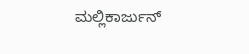ಮಲ್ಲಿಕಾರ್ಜುನ್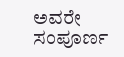ಅವರೇ ಸಂಪೂರ್ಣ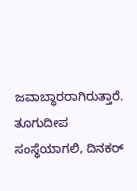ಜವಾಬ್ಧಾರರಾಗಿರುತ್ತಾರೆ. ತೂಗುದೀಪ ಸಂಸ್ಥೆಯಾಗಲಿ, ದಿನಕರ್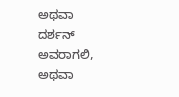ಅಥವಾ ದರ್ಶನ್ ಅವರಾಗಲಿ, ಅಥವಾ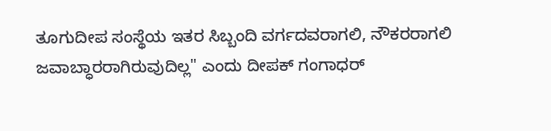ತೂಗುದೀಪ ಸಂಸ್ಥೆಯ ಇತರ ಸಿಬ್ಬಂದಿ ವರ್ಗದವರಾಗಲಿ, ನೌಕರರಾಗಲಿ ಜವಾಬ್ಧಾರರಾಗಿರುವುದಿಲ್ಲ" ಎಂದು ದೀಪಕ್ ಗಂಗಾಧರ್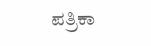ಪತ್ರಿಕಾ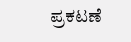ಪ್ರಕಟಣೆ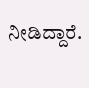ನೀಡಿದ್ದಾರೆ.